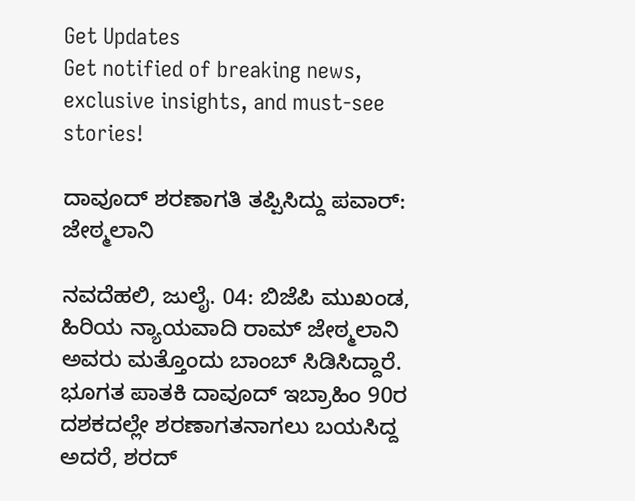Get Updates
Get notified of breaking news, exclusive insights, and must-see stories!

ದಾವೂದ್ ಶರಣಾಗತಿ ತಪ್ಪಿಸಿದ್ದು ಪವಾರ್: ಜೇಠ್ಮಲಾನಿ

ನವದೆಹಲಿ, ಜುಲೈ. 04: ಬಿಜೆಪಿ ಮುಖಂಡ, ಹಿರಿಯ ನ್ಯಾಯವಾದಿ ರಾಮ್ ಜೇಠ್ಮಲಾನಿ ಅವರು ಮತ್ತೊಂದು ಬಾಂಬ್ ಸಿಡಿಸಿದ್ದಾರೆ. ಭೂಗತ ಪಾತಕಿ ದಾವೂದ್ ಇಬ್ರಾಹಿಂ 90ರ ದಶಕದಲ್ಲೇ ಶರಣಾಗತನಾಗಲು ಬಯಸಿದ್ದ ಅದರೆ, ಶರದ್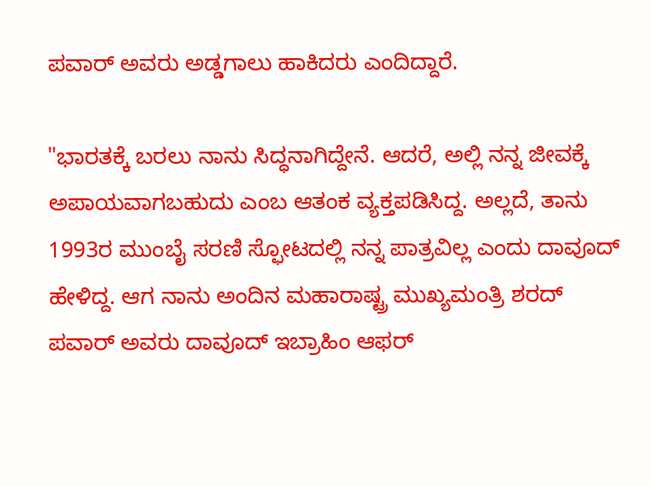ಪವಾರ್ ಅವರು ಅಡ್ಡಗಾಲು ಹಾಕಿದರು ಎಂದಿದ್ದಾರೆ.

"ಭಾರತಕ್ಕೆ ಬರಲು ನಾನು ಸಿದ್ಧನಾಗಿದ್ದೇನೆ. ಆದರೆ, ಅಲ್ಲಿ ನನ್ನ ಜೀವಕ್ಕೆ ಅಪಾಯವಾಗಬಹುದು ಎಂಬ ಆತಂಕ ವ್ಯಕ್ತಪಡಿಸಿದ್ದ. ಅಲ್ಲದೆ, ತಾನು 1993ರ ಮುಂಬೈ ಸರಣಿ ಸ್ಫೋಟದಲ್ಲಿ ನನ್ನ ಪಾತ್ರವಿಲ್ಲ ಎಂದು ದಾವೂದ್ ಹೇಳಿದ್ದ. ಆಗ ನಾನು ಅಂದಿನ ಮಹಾರಾಷ್ಟ್ರ ಮುಖ್ಯಮಂತ್ರಿ ಶರದ್ ಪವಾರ್ ಅವರು ದಾವೂದ್ ಇಬ್ರಾಹಿಂ ಆಫರ್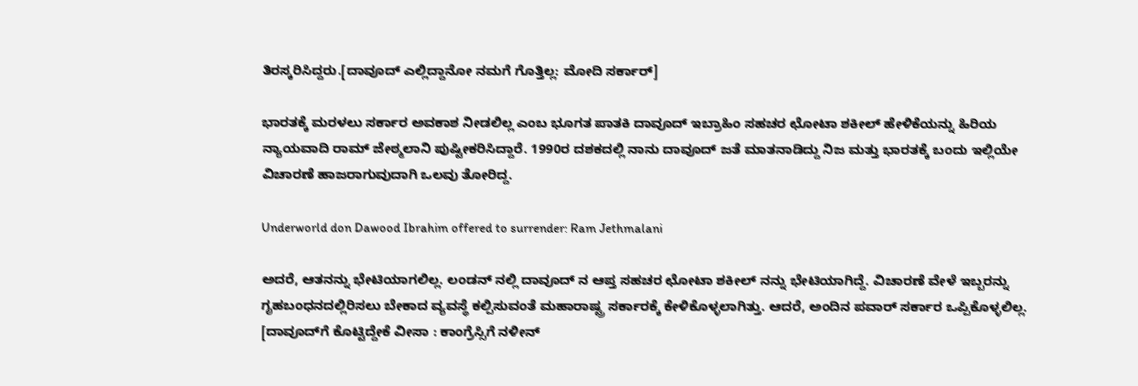ತಿರಸ್ಕರಿಸಿದ್ದರು.[ದಾವೂದ್ ಎಲ್ಲಿದ್ದಾನೋ ನಮಗೆ ಗೊತ್ತಿಲ್ಲ: ಮೋದಿ ಸರ್ಕಾರ್]

ಭಾರತಕ್ಕೆ ಮರಳಲು ಸರ್ಕಾರ ಅವಕಾಶ ನೀಡಲಿಲ್ಲ ಎಂಬ ಭೂಗತ ಪಾತಕಿ ದಾವೂದ್ ಇಬ್ರಾಹಿಂ ಸಹಚರ ಛೋಟಾ ಶಕೀಲ್ ಹೇಳಿಕೆಯನ್ನು ಹಿರಿಯ ನ್ಯಾಯವಾದಿ ರಾಮ್ ಜೇಠ್ಮಲಾನಿ ಪುಷ್ಟೀಕರಿಸಿದ್ದಾರೆ. 1990ರ ದಶಕದಲ್ಲಿ ನಾನು ದಾವೂದ್ ಜತೆ ಮಾತನಾಡಿದ್ದು ನಿಜ ಮತ್ತು ಭಾರತಕ್ಕೆ ಬಂದು ಇಲ್ಲಿಯೇ ವಿಚಾರಣೆ ಹಾಜರಾಗುವುದಾಗಿ ಒಲವು ತೋರಿದ್ದ.

Underworld don Dawood Ibrahim offered to surrender: Ram Jethmalani

ಅದರೆ, ಆತನನ್ನು ಭೇಟಿಯಾಗಲಿಲ್ಲ. ಲಂಡನ್ ನಲ್ಲಿ ದಾವೂದ್ ನ ಆಪ್ತ ಸಹಚರ ಛೋಟಾ ಶಕೀಲ್ ನನ್ನು ಭೇಟಿಯಾಗಿದ್ದೆ. ವಿಚಾರಣೆ ವೇಳೆ ಇಬ್ಬರನ್ನು ಗೃಹಬಂಧನದಲ್ಲಿರಿಸಲು ಬೇಕಾದ ವ್ಯವಸ್ಥೆ ಕಲ್ಪಿಸುವಂತೆ ಮಹಾರಾಷ್ಟ್ರ ಸರ್ಕಾರಕ್ಕೆ ಕೇಳಿಕೊಳ್ಳಲಾಗಿತ್ತು. ಆದರೆ, ಅಂದಿನ ಪವಾರ್ ಸರ್ಕಾರ ಒಪ್ಪಿಕೊಳ್ಳಲಿಲ್ಲ. [ದಾವೂದ್‌ಗೆ ಕೊಟ್ಟಿದ್ದೇಕೆ ವೀಸಾ : ಕಾಂಗ್ರೆಸ್ಸಿಗೆ ನಳೀನ್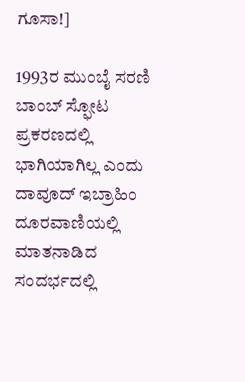ಗೂಸಾ!]

1993ರ ಮುಂಬೈ ಸರಣಿ ಬಾಂಬ್ ಸ್ಫೋಟ ಪ್ರಕರಣದಲ್ಲಿ ಭಾಗಿಯಾಗಿಲ್ಲ ಎಂದು ದಾವೂದ್ ಇಬ್ರಾಹಿಂ ದೂರವಾಣಿಯಲ್ಲಿ ಮಾತನಾಡಿದ ಸಂದರ್ಭದಲ್ಲಿ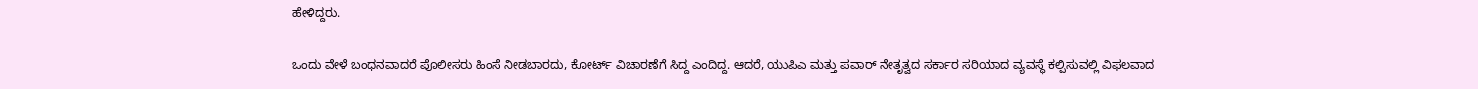ಹೇಳಿದ್ದರು.

ಒಂದು ವೇಳೆ ಬಂಧನವಾದರೆ ಪೊಲೀಸರು ಹಿಂಸೆ ನೀಡಬಾರದು, ಕೋರ್ಟ್ ವಿಚಾರಣೆಗೆ ಸಿದ್ದ ಎಂದಿದ್ದ. ಆದರೆ, ಯುಪಿಎ ಮತ್ತು ಪವಾರ್ ನೇತೃತ್ವದ ಸರ್ಕಾರ ಸರಿಯಾದ ವ್ಯವಸ್ಥೆ ಕಲ್ಪಿಸುವಲ್ಲಿ ವಿಫಲವಾದ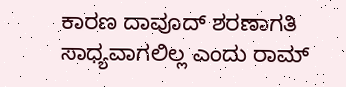ಕಾರಣ ದಾವೂದ್ ಶರಣಾಗತಿ ಸಾಧ್ಯವಾಗಲಿಲ್ಲ ಎಂದು ರಾಮ್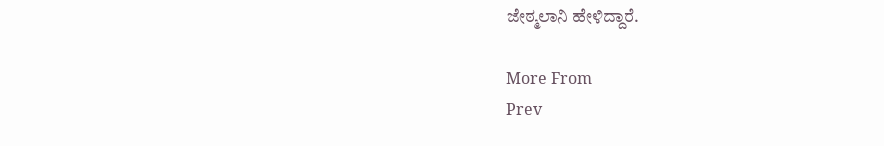ಜೇಠ್ಮಲಾನಿ ಹೇಳಿದ್ದಾರೆ.

More From
Prev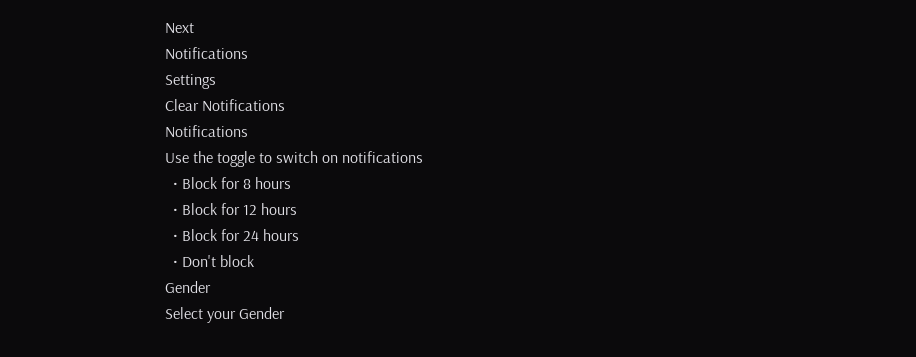Next
Notifications
Settings
Clear Notifications
Notifications
Use the toggle to switch on notifications
  • Block for 8 hours
  • Block for 12 hours
  • Block for 24 hours
  • Don't block
Gender
Select your Gender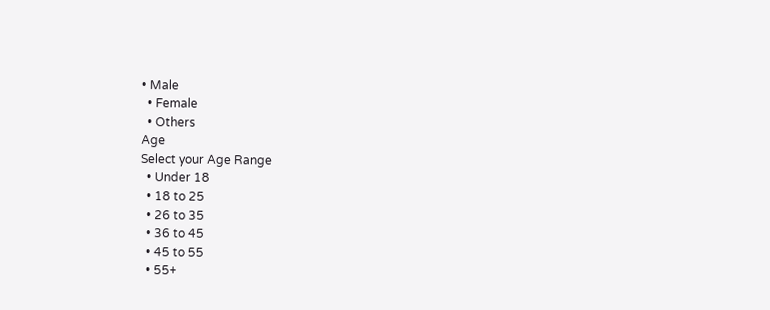• Male
  • Female
  • Others
Age
Select your Age Range
  • Under 18
  • 18 to 25
  • 26 to 35
  • 36 to 45
  • 45 to 55
  • 55+